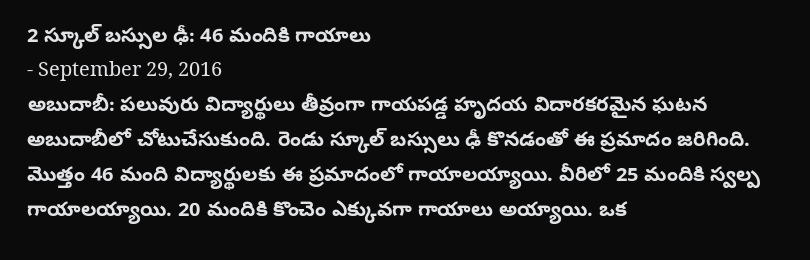2 స్కూల్ బస్సుల ఢీ: 46 మందికి గాయాలు
- September 29, 2016
అబుదాబీ: పలువురు విద్యార్థులు తీవ్రంగా గాయపడ్డ హృదయ విదారకరమైన ఘటన అబుదాబీలో చోటుచేసుకుంది. రెండు స్కూల్ బస్సులు ఢీ కొనడంతో ఈ ప్రమాదం జరిగింది. మొత్తం 46 మంది విద్యార్థులకు ఈ ప్రమాదంలో గాయాలయ్యాయి. వీరిలో 25 మందికి స్వల్ప గాయాలయ్యాయి. 20 మందికి కొంచెం ఎక్కువగా గాయాలు అయ్యాయి. ఒక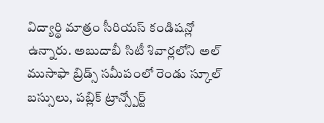విద్యార్థి మాత్రం సీరియస్ కండిషన్లో ఉన్నారు. అబుదాబీ సిటీ శివార్లలోని అల్ ముసాఫా బ్రిడ్స్ సమీపంలో రెండు స్కూల్ బస్సులు, పబ్లిక్ ట్రాన్స్పోర్ట్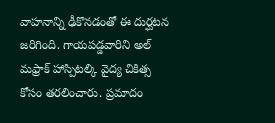వాహనాన్ని ఢీకొనడంతో ఈ దుర్ఘటన జరిగింది. గాయపడ్డవారిని అల్ మఫ్రాక్ హాస్పిటల్కి వైద్య చికిత్స కోసం తరలించారు. ప్రమాదం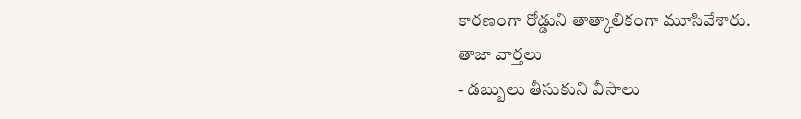కారణంగా రోడ్డుని తాత్కాలికంగా మూసివేశారు.
తాజా వార్తలు
- డబ్బులు తీసుకుని వీసాలు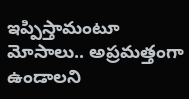ఇప్పిస్తామంటూ మోసాలు.. అప్రమత్తంగా ఉండాలని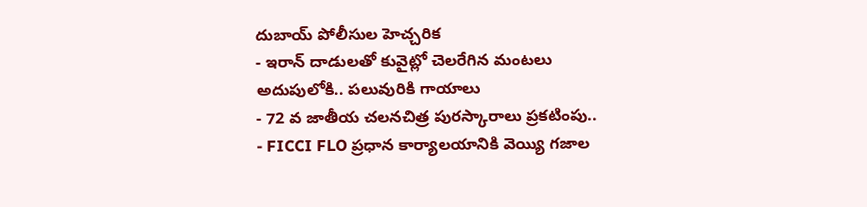దుబాయ్ పోలీసుల హెచ్చరిక
- ఇరాన్ దాడులతో కువైట్లో చెలరేగిన మంటలు అదుపులోకి.. పలువురికి గాయాలు
- 72 వ జాతీయ చలనచిత్ర పురస్కారాలు ప్రకటింపు..
- FICCI FLO ప్రధాన కార్యాలయానికి వెయ్యి గజాల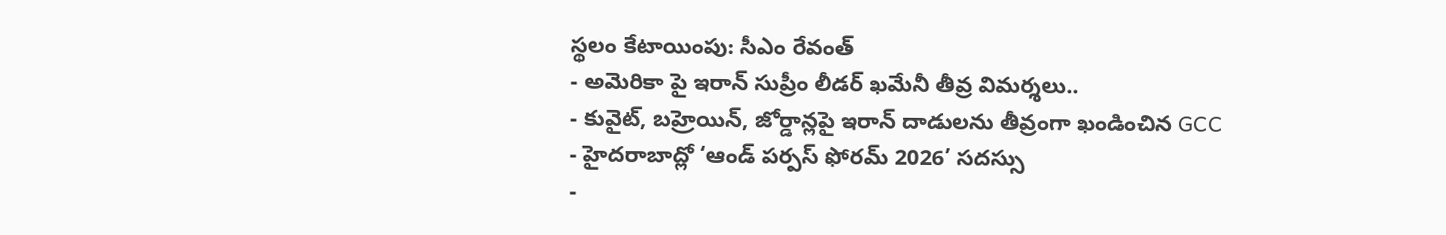స్థలం కేటాయింపు: సీఎం రేవంత్
- అమెరికా పై ఇరాన్ సుప్రీం లీడర్ ఖమేనీ తీవ్ర విమర్శలు..
- కువైట్, బహ్రెయిన్, జోర్డాన్లపై ఇరాన్ దాడులను తీవ్రంగా ఖండించిన GCC
- హైదరాబాద్లో ‘ఆండ్ పర్పస్ ఫోరమ్ 2026’ సదస్సు
-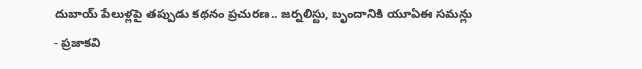దుబాయ్ పేలుళ్లపై తప్పుడు కథనం ప్రచురణ.. జర్నలిస్టు, బృందానికి యూఏఈ సమన్లు
- ప్రజాకవి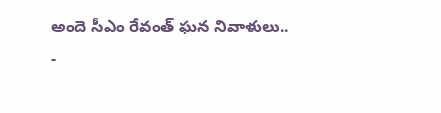అందె సీఎం రేవంత్ ఘన నివాళులు..
-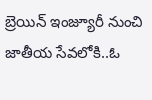బ్రెయిన్ ఇంజ్యూరీ నుంచి జాతీయ సేవలోకి..ఓ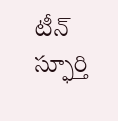టీన్ స్ఫూర్తి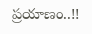ప్రయాణం..!!